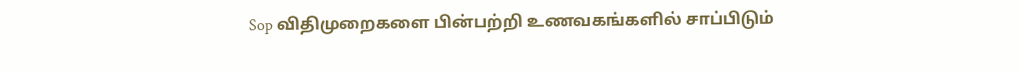Sop விதிமுறைகளை பின்பற்றி உணவகங்களில் சாப்பிடும்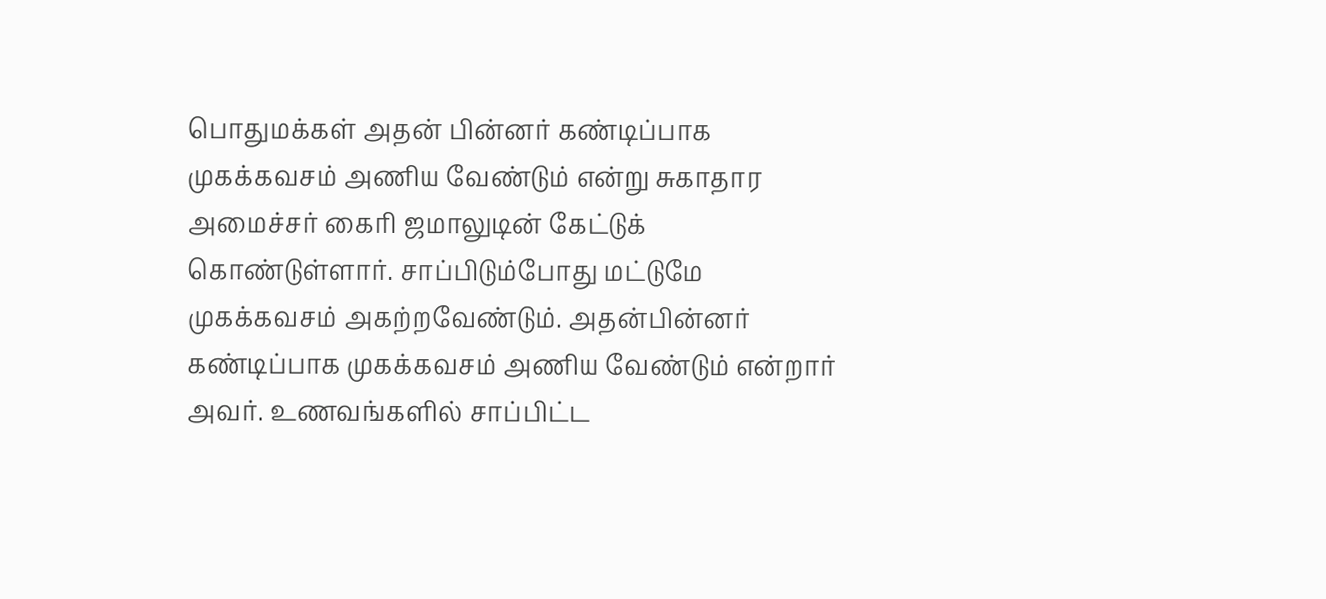பொதுமக்கள் அதன் பின்னர் கண்டிப்பாக முகக்கவசம் அணிய வேண்டும் என்று சுகாதார அமைச்சர் கைரி ஜமாலுடின் கேட்டுக் கொண்டுள்ளார். சாப்பிடும்போது மட்டுமே முகக்கவசம் அகற்றவேண்டும். அதன்பின்னர் கண்டிப்பாக முகக்கவசம் அணிய வேண்டும் என்றார் அவர். உணவங்களில் சாப்பிட்ட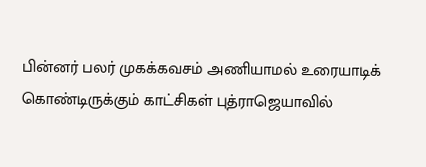பின்னர் பலர் முகக்கவசம் அணியாமல் உரையாடிக் கொண்டிருக்கும் காட்சிகள் புத்ராஜெயாவில்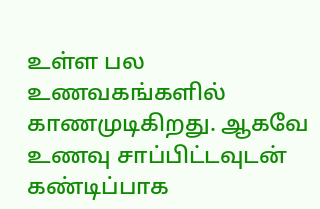உள்ள பல உணவகங்களில் காணமுடிகிறது. ஆகவே உணவு சாப்பிட்டவுடன் கண்டிப்பாக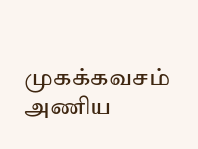முகக்கவசம் அணிய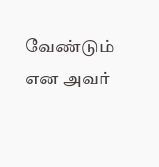வேண்டும் என அவர்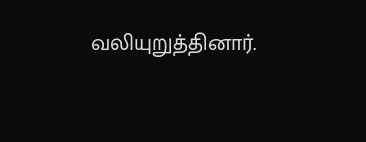வலியுறுத்தினார்.